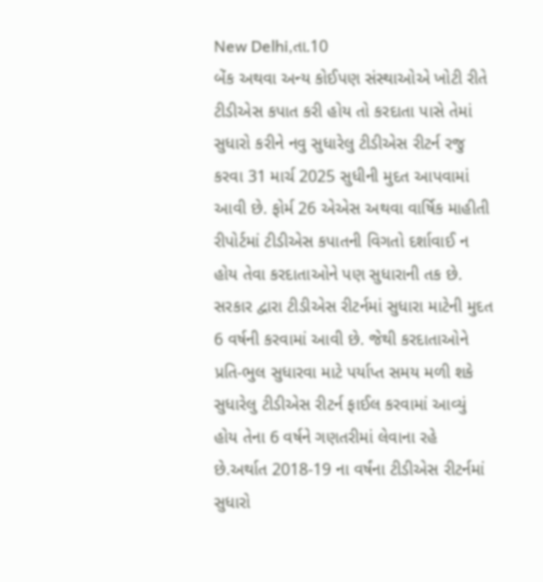New Delhi,તા.10
બેંક અથવા અન્ય કોઈપણ સંસ્થાઓએ ખોટી રીતે ટીડીએસ કપાત કરી હોય તો કરદાતા પાસે તેમાં સુધારો કરીને નવુ સુધારેલુ ટીડીએસ રીટર્ન રજુ કરવા 31 માર્ચ 2025 સુધીની મુદત આપવામાં આવી છે. ફોર્મ 26 એએસ અથવા વાર્ષિક માહીતી રીપોર્ટમાં ટીડીએસ કપાતની વિગતો દર્શાવાઈ ન હોય તેવા કરદાતાઓને પણ સુધારાની તક છે.
સરકાર દ્વારા ટીડીએસ રીટર્નમાં સુધારા માટેની મુદત 6 વર્ષની કરવામાં આવી છે. જેથી કરદાતાઓને પ્રતિ-ભુલ સુધારવા માટે પર્યાપ્ત સમય મળી શકે સુધારેલુ ટીડીએસ રીટર્ન ફાઈલ કરવામાં આવ્યું હોય તેના 6 વર્ષને ગણતરીમાં લેવાના રહે છે.અર્થાત 2018-19 ના વર્ષંના ટીડીએસ રીટર્નમાં સુધારો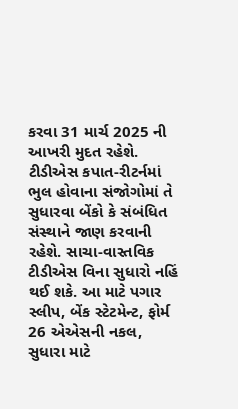કરવા 31 માર્ચ 2025 ની આખરી મુદત રહેશે.
ટીડીએસ કપાત-રીટર્નમાં ભુલ હોવાના સંજોગોમાં તે સુધારવા બેંકો કે સંબંધિત સંસ્થાને જાણ કરવાની રહેશે. સાચા-વાસ્તવિક ટીડીએસ વિના સુધારો નહિં થઈ શકે. આ માટે પગાર સ્લીપ, બેંક સ્ટેટમેન્ટ, ફોર્મ 26 એએસની નકલ, સુધારા માટે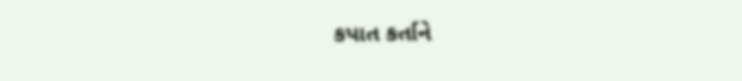કપાત કર્તાને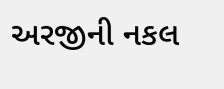અરજીની નકલ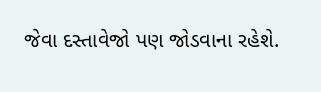જેવા દસ્તાવેજો પણ જોડવાના રહેશે.